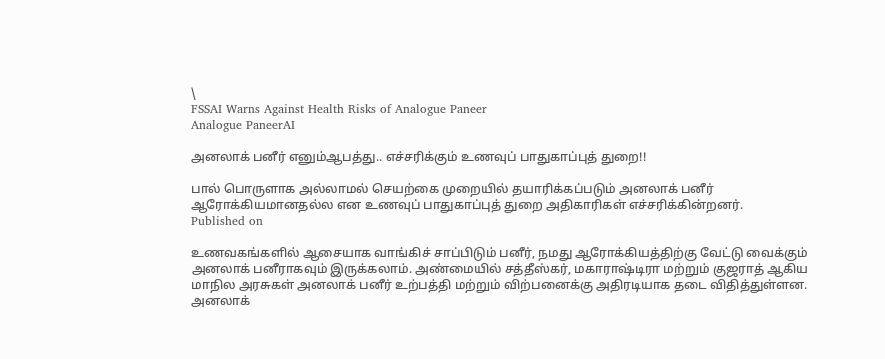\
FSSAI Warns Against Health Risks of Analogue Paneer
Analogue PaneerAI

அனலாக் பனீர் எனும்ஆபத்து.. எச்சரிக்கும் உணவுப் பாதுகாப்புத் துறை!!

பால் பொருளாக அல்லாமல் செயற்கை முறையில் தயாரிக்கப்படும் அனலாக் பனீர் ஆரோக்கியமானதல்ல என உணவுப் பாதுகாப்புத் துறை அதிகாரிகள் எச்சரிக்கின்றனர்.
Published on

உணவகங்களில் ஆசையாக வாங்கிச் சாப்பிடும் பனீர், நமது ஆரோக்கியத்திற்கு வேட்டு வைக்கும் அனலாக் பனீராகவும் இருக்கலாம். அண்மையில் சத்தீஸ்கர், மகாராஷ்டிரா மற்றும் குஜராத் ஆகிய மாநில அரசுகள் அனலாக் பனீர் உற்பத்தி மற்றும் விற்பனைக்கு அதிரடியாக தடை விதித்துள்ளன. அனலாக்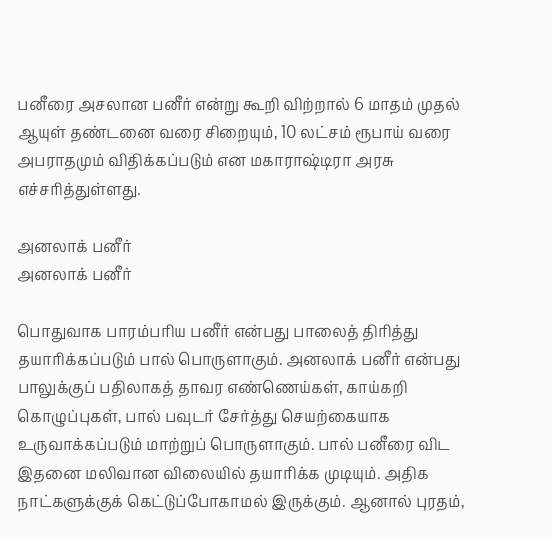பனீரை அசலான பனீர் என்று கூறி விற்றால் 6 மாதம் முதல் ஆயுள் தண்டனை வரை சிறையும், 10 லட்சம் ரூபாய் வரை அபராதமும் விதிக்கப்படும் என மகாராஷ்டிரா அரசு எச்சரித்துள்ளது.

அனலாக் பனீர்
அனலாக் பனீர்

பொதுவாக பாரம்பரிய பனீர் என்பது பாலைத் திரித்து தயாரிக்கப்படும் பால் பொருளாகும். அனலாக் பனீர் என்பது பாலுக்குப் பதிலாகத் தாவர எண்ணெய்கள், காய்கறி கொழுப்புகள், பால் பவுடர் சேர்த்து செயற்கையாக உருவாக்கப்படும் மாற்றுப் பொருளாகும். பால் பனீரை விட இதனை மலிவான விலையில் தயாரிக்க முடியும். அதிக நாட்களுக்குக் கெட்டுப்போகாமல் இருக்கும். ஆனால் புரதம்,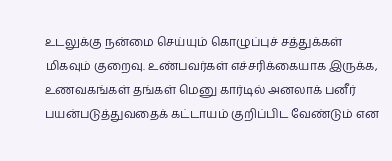உடலுக்கு நன்மை செய்யும் கொழுப்புச் சத்துக்கள் மிகவும் குறைவு. உண்பவர்கள் எச்சரிக்கையாக இருக்க, உணவகங்கள் தங்கள் மெனு கார்டில் அனலாக் பனீர் பயன்படுத்துவதைக் கட்டாயம் குறிப்பிட வேண்டும் என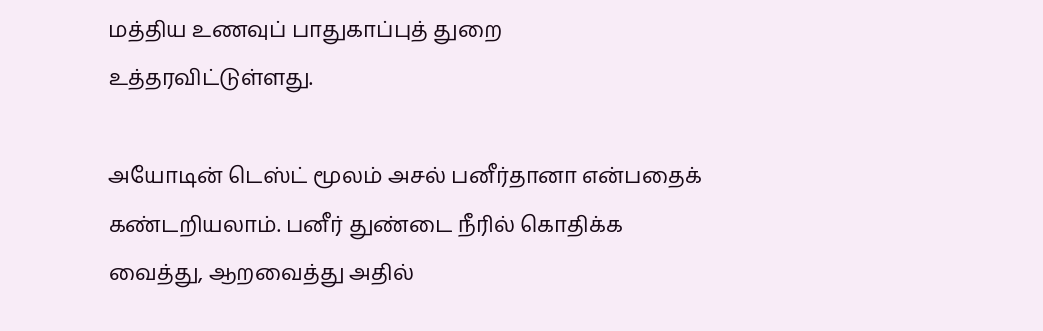மத்திய உணவுப் பாதுகாப்புத் துறை உத்தரவிட்டுள்ளது.

அயோடின் டெஸ்ட் மூலம் அசல் பனீர்தானா என்பதைக் கண்டறியலாம். பனீர் துண்டை நீரில் கொதிக்க வைத்து, ஆறவைத்து அதில்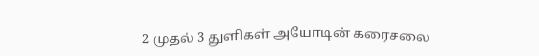2 முதல் 3 துளிகள் அயோடின் கரைசலை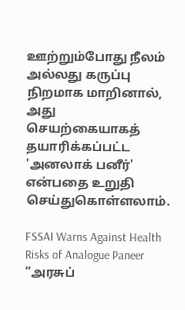ஊற்றும்போது நீலம் அல்லது கருப்பு நிறமாக மாறினால், அது செயற்கையாகத் தயாரிக்கப்பட்ட 'அனலாக் பனீர்' என்பதை உறுதி செய்துகொள்ளலாம்.

FSSAI Warns Against Health Risks of Analogue Paneer
”அரசுப்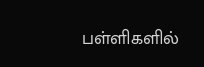பள்ளிகளில்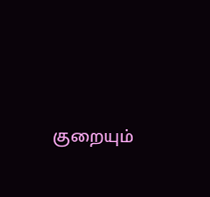குறையும்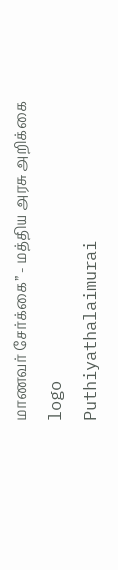மாணவர் சேர்க்கை” - மத்திய அரசு அறிக்கை
logo
Puthiyathalaimurai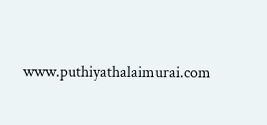www.puthiyathalaimurai.com